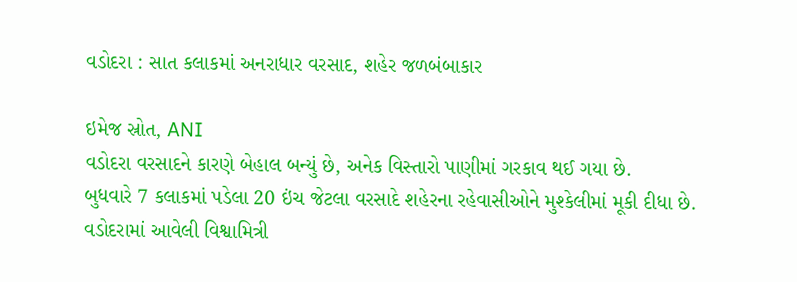વડોદરા : સાત કલાકમાં અનરાધાર વરસાદ, શહેર જળબંબાકાર

ઇમેજ સ્રોત, ANI
વડોદરા વરસાદને કારણે બેહાલ બન્યું છે, અનેક વિસ્તારો પાણીમાં ગરકાવ થઈ ગયા છે.
બુધવારે 7 કલાકમાં પડેલા 20 ઇંચ જેટલા વરસાદે શહેરના રહેવાસીઓને મુશ્કેલીમાં મૂકી દીધા છે.
વડોદરામાં આવેલી વિશ્વામિત્રી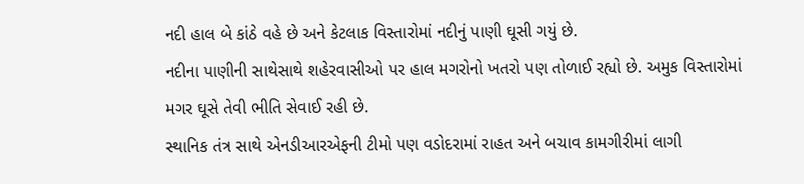નદી હાલ બે કાંઠે વહે છે અને કેટલાક વિસ્તારોમાં નદીનું પાણી ઘૂસી ગયું છે.
નદીના પાણીની સાથેસાથે શહેરવાસીઓ પર હાલ મગરોનો ખતરો પણ તોળાઈ રહ્યો છે. અમુક વિસ્તારોમાં મગર ઘૂસે તેવી ભીતિ સેવાઈ રહી છે.
સ્થાનિક તંત્ર સાથે એનડીઆરએફની ટીમો પણ વડોદરામાં રાહત અને બચાવ કામગીરીમાં લાગી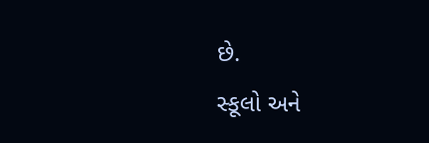છે.
સ્કૂલો અને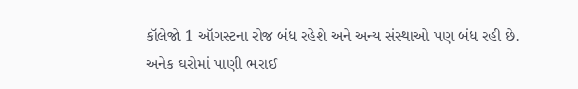કૉલેજો 1 ઑગસ્ટના રોજ બંધ રહેશે અને અન્ય સંસ્થાઓ પણ બંધ રહી છે.
અનેક ઘરોમાં પાણી ભરાઈ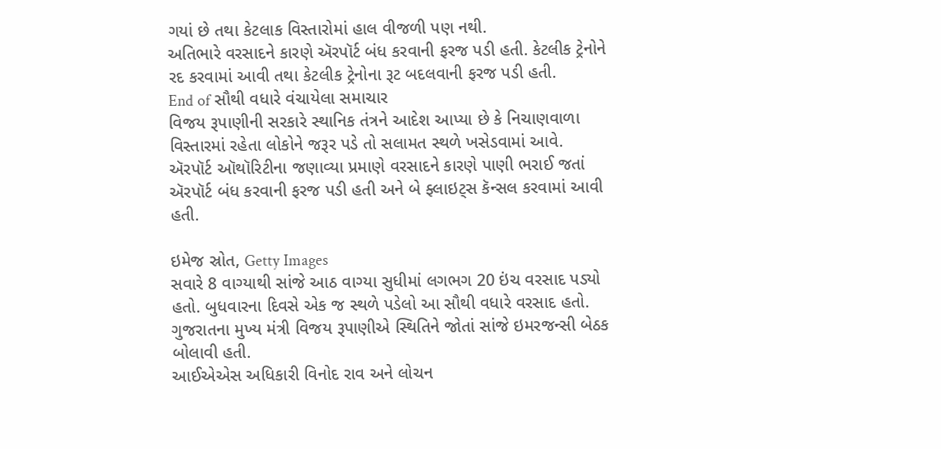ગયાં છે તથા કેટલાક વિસ્તારોમાં હાલ વીજળી પણ નથી.
અતિભારે વરસાદને કારણે ઍરપૉર્ટ બંધ કરવાની ફરજ પડી હતી. કેટલીક ટ્રેનોને રદ કરવામાં આવી તથા કેટલીક ટ્રેનોના રૂટ બદલવાની ફરજ પડી હતી.
End of સૌથી વધારે વંચાયેલા સમાચાર
વિજય રૂપાણીની સરકારે સ્થાનિક તંત્રને આદેશ આપ્યા છે કે નિચાણવાળા વિસ્તારમાં રહેતા લોકોને જરૂર પડે તો સલામત સ્થળે ખસેડવામાં આવે.
ઍરપૉર્ટ ઑથૉરિટીના જણાવ્યા પ્રમાણે વરસાદને કારણે પાણી ભરાઈ જતાં ઍરપૉર્ટ બંધ કરવાની ફરજ પડી હતી અને બે ફ્લાઇટ્સ કૅન્સલ કરવામાં આવી હતી.

ઇમેજ સ્રોત, Getty Images
સવારે 8 વાગ્યાથી સાંજે આઠ વાગ્યા સુધીમાં લગભગ 20 ઇંચ વરસાદ પડ્યો હતો. બુધવારના દિવસે એક જ સ્થળે પડેલો આ સૌથી વધારે વરસાદ હતો.
ગુજરાતના મુખ્ય મંત્રી વિજય રૂપાણીએ સ્થિતિને જોતાં સાંજે ઇમરજન્સી બેઠક બોલાવી હતી.
આઈએએસ અધિકારી વિનોદ રાવ અને લોચન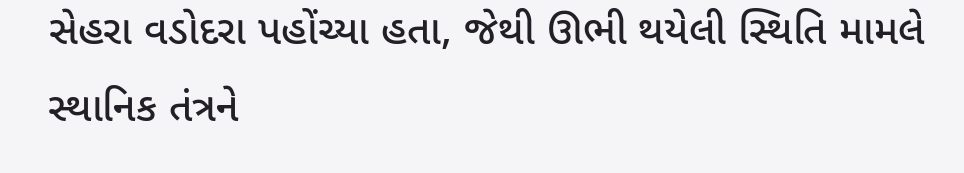સેહરા વડોદરા પહોંચ્યા હતા, જેથી ઊભી થયેલી સ્થિતિ મામલે સ્થાનિક તંત્રને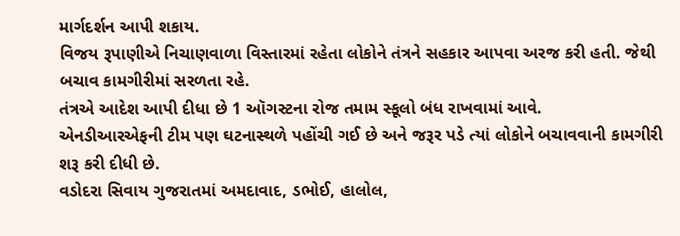માર્ગદર્શન આપી શકાય.
વિજય રૂપાણીએ નિચાણવાળા વિસ્તારમાં રહેતા લોકોને તંત્રને સહકાર આપવા અરજ કરી હતી. જેથી બચાવ કામગીરીમાં સરળતા રહે.
તંત્રએ આદેશ આપી દીધા છે 1 ઑગસ્ટના રોજ તમામ સ્કૂલો બંધ રાખવામાં આવે.
એનડીઆરએફની ટીમ પણ ઘટનાસ્થળે પહોંચી ગઈ છે અને જરૂર પડે ત્યાં લોકોને બચાવવાની કામગીરી શરૂ કરી દીધી છે.
વડોદરા સિવાય ગુજરાતમાં અમદાવાદ, ડભોઈ, હાલોલ,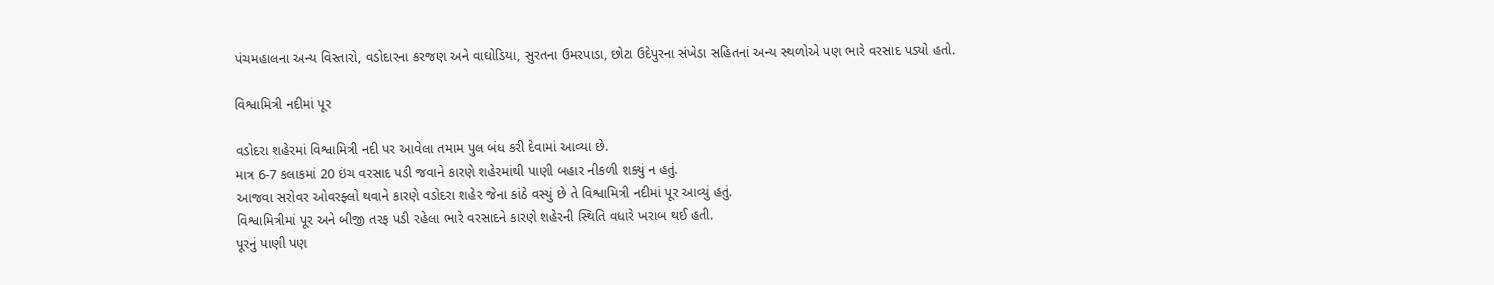પંચમહાલના અન્ય વિસ્તારો, વડોદારના કરજણ અને વાઘોડિયા, સુરતના ઉમરપાડા, છોટા ઉદેપુરના સંખેડા સહિતનાં અન્ય સ્થળોએ પણ ભારે વરસાદ પડ્યો હતો.

વિશ્વામિત્રી નદીમાં પૂર

વડોદરા શહેરમાં વિશ્વામિત્રી નદી પર આવેલા તમામ પુલ બંધ કરી દેવામાં આવ્યા છે.
માત્ર 6-7 કલાકમાં 20 ઇંચ વરસાદ પડી જવાને કારણે શહેરમાંથી પાણી બહાર નીકળી શક્યું ન હતું.
આજવા સરોવર ઓવરફ્લો થવાને કારણે વડોદરા શહેર જેના કાંઠે વસ્યું છે તે વિશ્વામિત્રી નદીમાં પૂર આવ્યું હતું.
વિશ્વામિત્રીમાં પૂર અને બીજી તરફ પડી રહેલા ભારે વરસાદને કારણે શહેરની સ્થિતિ વધારે ખરાબ થઈ હતી.
પૂરનું પાણી પણ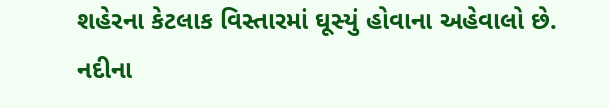શહેરના કેટલાક વિસ્તારમાં ઘૂસ્યું હોવાના અહેવાલો છે.
નદીના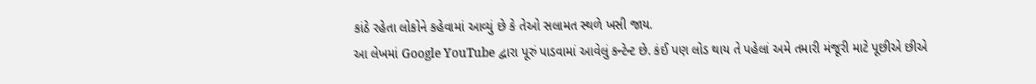કાંઠે રહેતા લોકોને કહેવામાં આવ્યું છે કે તેઓ સલામત સ્થળે ખસી જાય.
આ લેખમાં Google YouTube દ્વારા પૂરું પાડવામાં આવેલું કન્ટેન્ટ છે. કંઈ પણ લોડ થાય તે પહેલાં અમે તમારી મંજૂરી માટે પૂછીએ છીએ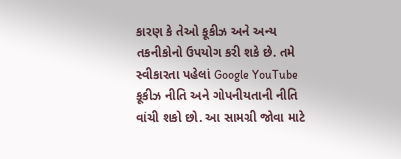કારણ કે તેઓ કૂકીઝ અને અન્ય તકનીકોનો ઉપયોગ કરી શકે છે. તમે સ્વીકારતા પહેલાં Google YouTube કૂકીઝ નીતિ અને ગોપનીયતાની નીતિ વાંચી શકો છો. આ સામગ્રી જોવા માટે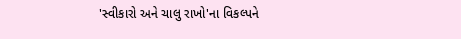'સ્વીકારો અને ચાલુ રાખો'ના વિકલ્પને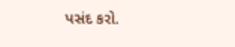પસંદ કરો.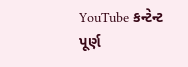YouTube કન્ટેન્ટ પૂર્ણ